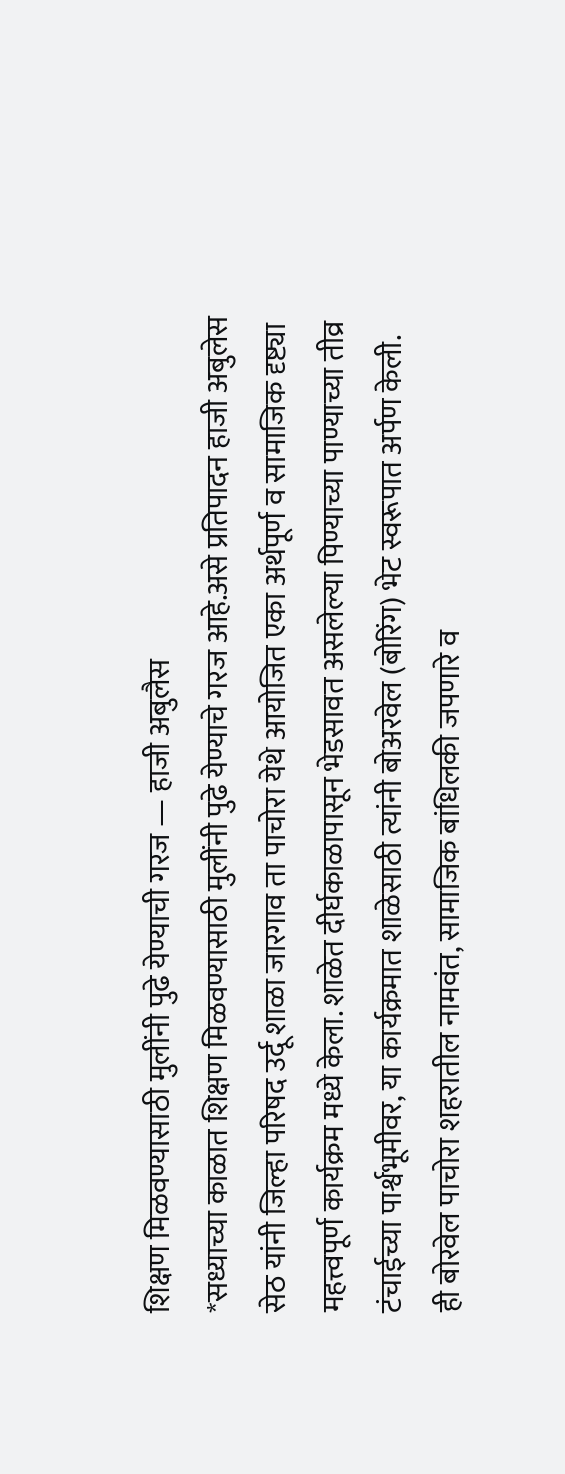शिक्षण मिळवण्यासाठी मुलींनी पुढे येण्याची गरज — हाजी अबुलैस
*सध्याच्या काळात शिक्षण मिळवण्यासाठी मुलींनी पुढे येण्याचे गरज आहे.असे प्रतिपादन हाजी अबुलेस सेठ यांनी जिल्हा परिषद उर्दू शाळा जारगाव ता पाचोरा येथे आयोजित एका अर्थपूर्ण व सामाजिक दृष्ट्या महत्त्वपूर्ण कार्यक्रम मध्ये केला. शाळेत दीर्घकाळापासून भेडसावत असलेल्या पिण्याच्या पाण्याच्या तीव्र टंचाईच्या पार्श्वभूमीवर, या कार्यक्रमात शाळेसाठी त्यांनी बोअरवेल (बोरिंग) भेट स्वरूपात अर्पण केली.
ही बोरवेल पाचोरा शहरातील नामवंत, सामाजिक बांधिलकी जपणारे व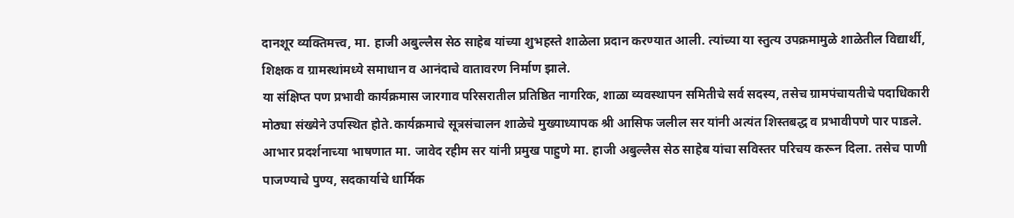दानशूर व्यक्तिमत्त्व, मा. हाजी अबुल्लैस सेठ साहेब यांच्या शुभहस्ते शाळेला प्रदान करण्यात आली. त्यांच्या या स्तुत्य उपक्रमामुळे शाळेतील विद्यार्थी, शिक्षक व ग्रामस्थांमध्ये समाधान व आनंदाचे वातावरण निर्माण झाले.
या संक्षिप्त पण प्रभावी कार्यक्रमास जारगाव परिसरातील प्रतिष्ठित नागरिक, शाळा व्यवस्थापन समितीचे सर्व सदस्य, तसेच ग्रामपंचायतीचे पदाधिकारी मोठ्या संख्येने उपस्थित होते.कार्यक्रमाचे सूत्रसंचालन शाळेचे मुख्याध्यापक श्री आसिफ जलील सर यांनी अत्यंत शिस्तबद्ध व प्रभावीपणे पार पाडले.
आभार प्रदर्शनाच्या भाषणात मा. जावेद रहीम सर यांनी प्रमुख पाहुणे मा. हाजी अबुल्लैस सेठ साहेब यांचा सविस्तर परिचय करून दिला. तसेच पाणी पाजण्याचे पुण्य, सदकार्याचे धार्मिक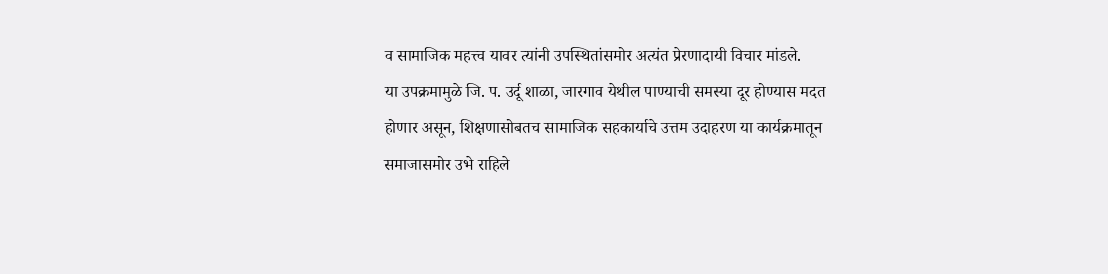व सामाजिक महत्त्व यावर त्यांनी उपस्थितांसमोर अत्यंत प्रेरणादायी विचार मांडले.
या उपक्रमामुळे जि. प. उर्दू शाळा, जारगाव येथील पाण्याची समस्या दूर होण्यास मदत होणार असून, शिक्षणासोबतच सामाजिक सहकार्याचे उत्तम उदाहरण या कार्यक्रमातून समाजासमोर उभे राहिले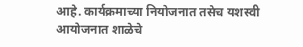आहे. कार्यक्रमाच्या नियोजनात तसेच यशस्वी आयोजनात शाळेचे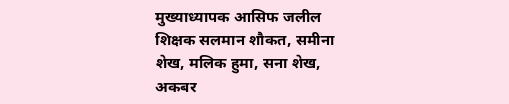मुख्याध्यापक आसिफ जलील शिक्षक सलमान शौकत, समीना शेख, मलिक हुमा, सना शेख, अकबर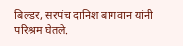बिल्डर, सरपंच दानिश बागवान यांनी परिश्रम घेतले.